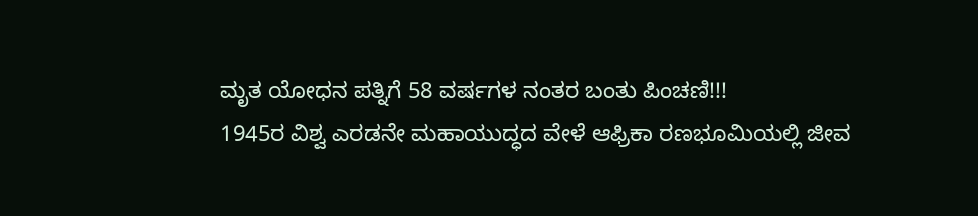ಮೃತ ಯೋಧನ ಪತ್ನಿಗೆ 58 ವರ್ಷಗಳ ನಂತರ ಬಂತು ಪಿಂಚಣಿ!!!
1945ರ ವಿಶ್ವ ಎರಡನೇ ಮಹಾಯುದ್ಧದ ವೇಳೆ ಆಫ್ರಿಕಾ ರಣಭೂಮಿಯಲ್ಲಿ ಜೀವ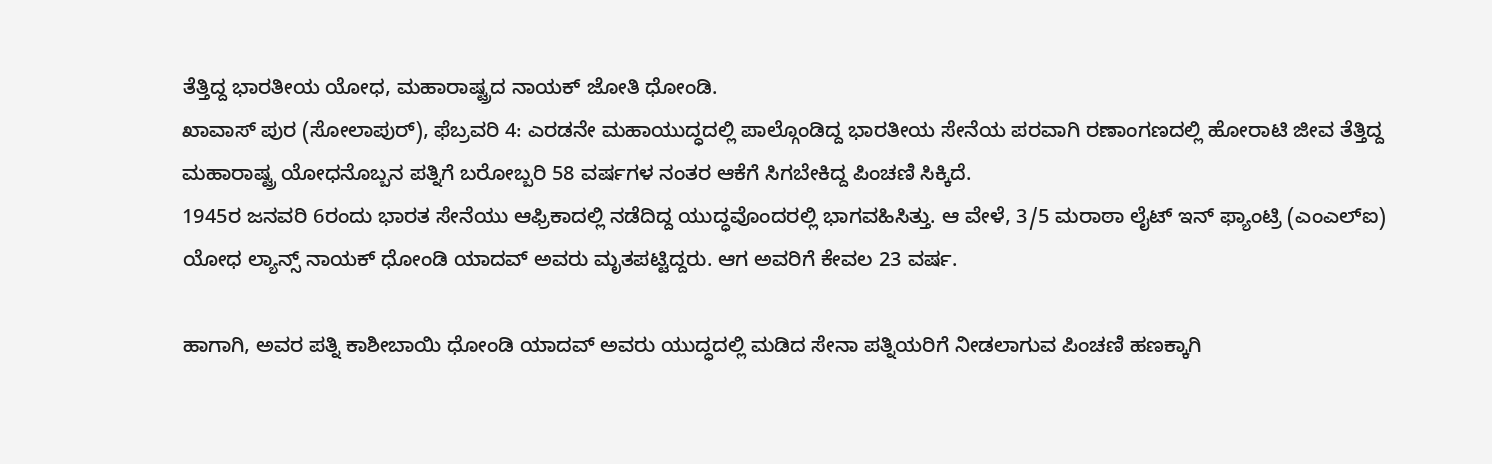ತೆತ್ತಿದ್ದ ಭಾರತೀಯ ಯೋಧ, ಮಹಾರಾಷ್ಟ್ರದ ನಾಯಕ್ ಜೋತಿ ಧೋಂಡಿ.
ಖಾವಾಸ್ ಪುರ (ಸೋಲಾಪುರ್), ಫೆಬ್ರವರಿ 4: ಎರಡನೇ ಮಹಾಯುದ್ಧದಲ್ಲಿ ಪಾಲ್ಗೊಂಡಿದ್ದ ಭಾರತೀಯ ಸೇನೆಯ ಪರವಾಗಿ ರಣಾಂಗಣದಲ್ಲಿ ಹೋರಾಟಿ ಜೀವ ತೆತ್ತಿದ್ದ ಮಹಾರಾಷ್ಟ್ರ ಯೋಧನೊಬ್ಬನ ಪತ್ನಿಗೆ ಬರೋಬ್ಬರಿ 58 ವರ್ಷಗಳ ನಂತರ ಆಕೆಗೆ ಸಿಗಬೇಕಿದ್ದ ಪಿಂಚಣಿ ಸಿಕ್ಕಿದೆ.
1945ರ ಜನವರಿ 6ರಂದು ಭಾರತ ಸೇನೆಯು ಆಫ್ರಿಕಾದಲ್ಲಿ ನಡೆದಿದ್ದ ಯುದ್ಧವೊಂದರಲ್ಲಿ ಭಾಗವಹಿಸಿತ್ತು. ಆ ವೇಳೆ, 3/5 ಮರಾಠಾ ಲೈಟ್ ಇನ್ ಫ್ಯಾಂಟ್ರಿ (ಎಂಎಲ್ಐ) ಯೋಧ ಲ್ಯಾನ್ಸ್ ನಾಯಕ್ ಧೋಂಡಿ ಯಾದವ್ ಅವರು ಮೃತಪಟ್ಟಿದ್ದರು. ಆಗ ಅವರಿಗೆ ಕೇವಲ 23 ವರ್ಷ.

ಹಾಗಾಗಿ, ಅವರ ಪತ್ನಿ ಕಾಶೀಬಾಯಿ ಧೋಂಡಿ ಯಾದವ್ ಅವರು ಯುದ್ಧದಲ್ಲಿ ಮಡಿದ ಸೇನಾ ಪತ್ನಿಯರಿಗೆ ನೀಡಲಾಗುವ ಪಿಂಚಣಿ ಹಣಕ್ಕಾಗಿ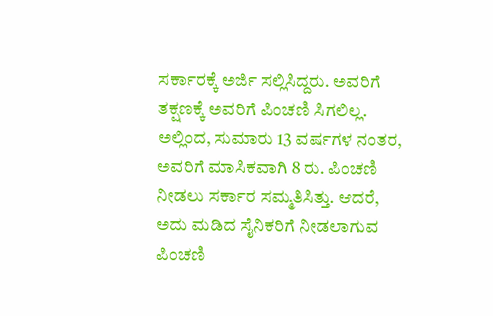ಸರ್ಕಾರಕ್ಕೆ ಅರ್ಜಿ ಸಲ್ಲಿಸಿದ್ದರು. ಅವರಿಗೆ ತಕ್ಷಣಕ್ಕೆ ಅವರಿಗೆ ಪಿಂಚಣಿ ಸಿಗಲಿಲ್ಲ. ಅಲ್ಲಿಂದ, ಸುಮಾರು 13 ವರ್ಷಗಳ ನಂತರ, ಅವರಿಗೆ ಮಾಸಿಕವಾಗಿ 8 ರು. ಪಿಂಚಣಿ ನೀಡಲು ಸರ್ಕಾರ ಸಮ್ಮತಿಸಿತ್ತು. ಆದರೆ, ಅದು ಮಡಿದ ಸೈನಿಕರಿಗೆ ನೀಡಲಾಗುವ ಪಿಂಚಣಿ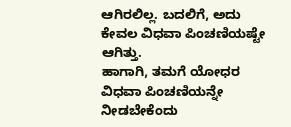ಆಗಿರಲಿಲ್ಲ. ಬದಲಿಗೆ, ಅದು ಕೇವಲ ವಿಧವಾ ಪಿಂಚಣಿಯಷ್ಟೇ ಆಗಿತ್ತು.
ಹಾಗಾಗಿ, ತಮಗೆ ಯೋಧರ ವಿಧವಾ ಪಿಂಚಣಿಯನ್ನೇ ನೀಡಬೇಕೆಂದು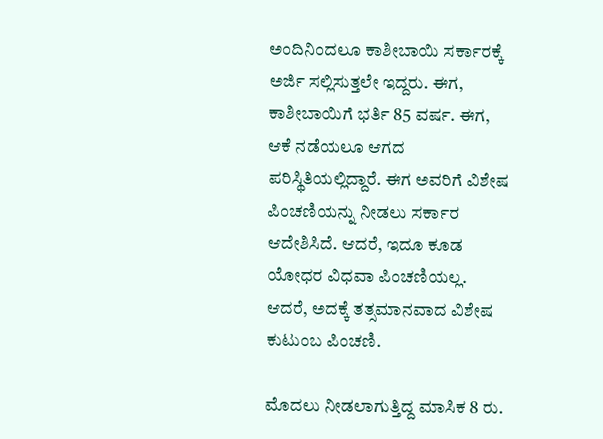ಅಂದಿನಿಂದಲೂ ಕಾಶೀಬಾಯಿ ಸರ್ಕಾರಕ್ಕೆ ಅರ್ಜಿ ಸಲ್ಲಿಸುತ್ತಲೇ ಇದ್ದರು. ಈಗ, ಕಾಶೀಬಾಯಿಗೆ ಭರ್ತಿ 85 ವರ್ಷ. ಈಗ, ಆಕೆ ನಡೆಯಲೂ ಆಗದ ಪರಿಸ್ಥಿತಿಯಲ್ಲಿದ್ದಾರೆ. ಈಗ ಅವರಿಗೆ ವಿಶೇಷ ಪಿಂಚಣಿಯನ್ನು ನೀಡಲು ಸರ್ಕಾರ ಆದೇಶಿಸಿದೆ. ಆದರೆ, ಇದೂ ಕೂಡ ಯೋಧರ ವಿಧವಾ ಪಿಂಚಣಿಯಲ್ಲ. ಆದರೆ, ಅದಕ್ಕೆ ತತ್ಸಮಾನವಾದ ವಿಶೇಷ ಕುಟುಂಬ ಪಿಂಚಣಿ.

ಮೊದಲು ನೀಡಲಾಗುತ್ತಿದ್ದ ಮಾಸಿಕ 8 ರು.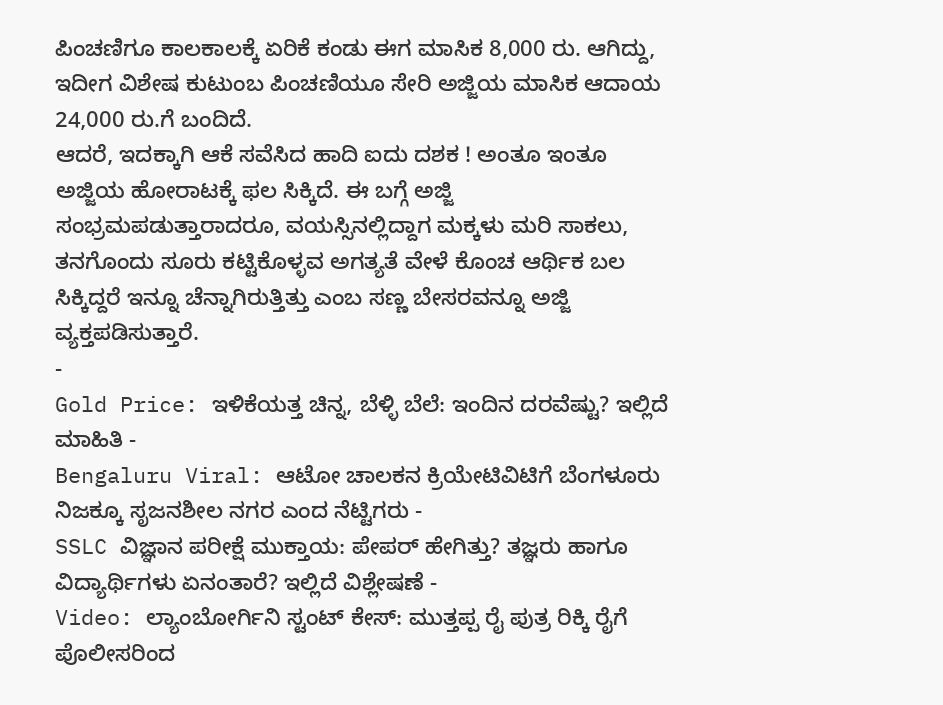ಪಿಂಚಣಿಗೂ ಕಾಲಕಾಲಕ್ಕೆ ಏರಿಕೆ ಕಂಡು ಈಗ ಮಾಸಿಕ 8,000 ರು. ಆಗಿದ್ದು, ಇದೀಗ ವಿಶೇಷ ಕುಟುಂಬ ಪಿಂಚಣಿಯೂ ಸೇರಿ ಅಜ್ಜಿಯ ಮಾಸಿಕ ಆದಾಯ 24,000 ರು.ಗೆ ಬಂದಿದೆ.
ಆದರೆ, ಇದಕ್ಕಾಗಿ ಆಕೆ ಸವೆಸಿದ ಹಾದಿ ಐದು ದಶಕ ! ಅಂತೂ ಇಂತೂ ಅಜ್ಜಿಯ ಹೋರಾಟಕ್ಕೆ ಫಲ ಸಿಕ್ಕಿದೆ. ಈ ಬಗ್ಗೆ ಅಜ್ಜಿ ಸಂಭ್ರಮಪಡುತ್ತಾರಾದರೂ, ವಯಸ್ಸಿನಲ್ಲಿದ್ದಾಗ ಮಕ್ಕಳು ಮರಿ ಸಾಕಲು, ತನಗೊಂದು ಸೂರು ಕಟ್ಟಿಕೊಳ್ಳವ ಅಗತ್ಯತೆ ವೇಳೆ ಕೊಂಚ ಆರ್ಥಿಕ ಬಲ ಸಿಕ್ಕಿದ್ದರೆ ಇನ್ನೂ ಚೆನ್ನಾಗಿರುತ್ತಿತ್ತು ಎಂಬ ಸಣ್ಣ ಬೇಸರವನ್ನೂ ಅಜ್ಜಿ ವ್ಯಕ್ತಪಡಿಸುತ್ತಾರೆ.
-
Gold Price: ಇಳಿಕೆಯತ್ತ ಚಿನ್ನ, ಬೆಳ್ಳಿ ಬೆಲೆ: ಇಂದಿನ ದರವೆಷ್ಟು? ಇಲ್ಲಿದೆ ಮಾಹಿತಿ -
Bengaluru Viral: ಆಟೋ ಚಾಲಕನ ಕ್ರಿಯೇಟಿವಿಟಿಗೆ ಬೆಂಗಳೂರು ನಿಜಕ್ಕೂ ಸೃಜನಶೀಲ ನಗರ ಎಂದ ನೆಟ್ಟಿಗರು -
SSLC ವಿಜ್ಞಾನ ಪರೀಕ್ಷೆ ಮುಕ್ತಾಯ: ಪೇಪರ್ ಹೇಗಿತ್ತು? ತಜ್ಞರು ಹಾಗೂ ವಿದ್ಯಾರ್ಥಿಗಳು ಏನಂತಾರೆ? ಇಲ್ಲಿದೆ ವಿಶ್ಲೇಷಣೆ -
Video: ಲ್ಯಾಂಬೋರ್ಗಿನಿ ಸ್ಟಂಟ್ ಕೇಸ್: ಮುತ್ತಪ್ಪ ರೈ ಪುತ್ರ ರಿಕ್ಕಿ ರೈಗೆ ಪೊಲೀಸರಿಂದ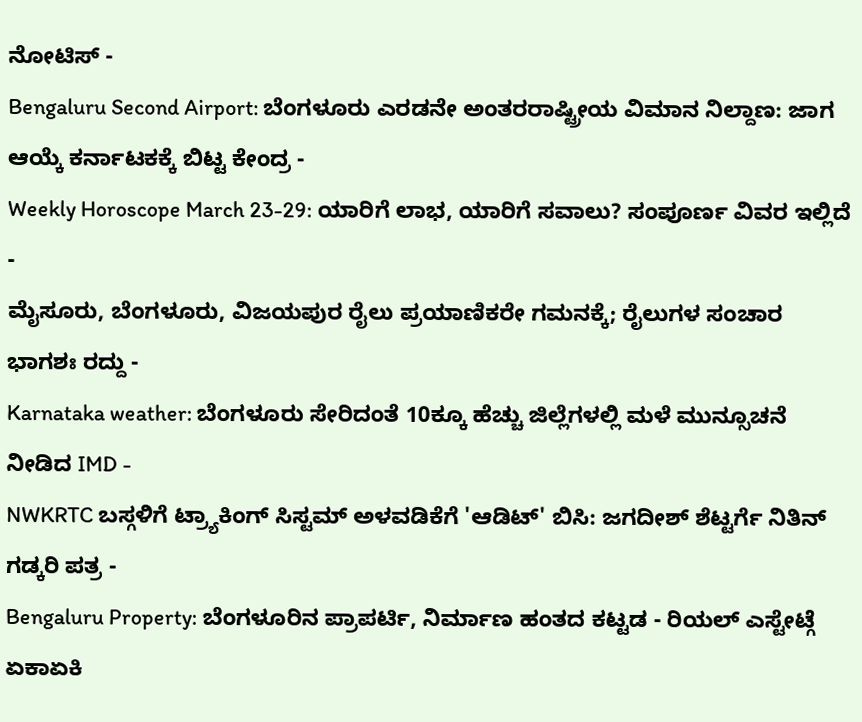ನೋಟಿಸ್ -
Bengaluru Second Airport: ಬೆಂಗಳೂರು ಎರಡನೇ ಅಂತರರಾಷ್ಟ್ರೀಯ ವಿಮಾನ ನಿಲ್ದಾಣ: ಜಾಗ ಆಯ್ಕೆ ಕರ್ನಾಟಕಕ್ಕೆ ಬಿಟ್ಟ ಕೇಂದ್ರ -
Weekly Horoscope March 23-29: ಯಾರಿಗೆ ಲಾಭ, ಯಾರಿಗೆ ಸವಾಲು? ಸಂಪೂರ್ಣ ವಿವರ ಇಲ್ಲಿದೆ -
ಮೈಸೂರು, ಬೆಂಗಳೂರು, ವಿಜಯಪುರ ರೈಲು ಪ್ರಯಾಣಿಕರೇ ಗಮನಕ್ಕೆ; ರೈಲುಗಳ ಸಂಚಾರ ಭಾಗಶಃ ರದ್ದು -
Karnataka weather: ಬೆಂಗಳೂರು ಸೇರಿದಂತೆ 10ಕ್ಕೂ ಹೆಚ್ಚು ಜಿಲ್ಲೆಗಳಲ್ಲಿ ಮಳೆ ಮುನ್ಸೂಚನೆ ನೀಡಿದ IMD -
NWKRTC ಬಸ್ಗಳಿಗೆ ಟ್ರ್ಯಾಕಿಂಗ್ ಸಿಸ್ಟಮ್ ಅಳವಡಿಕೆಗೆ 'ಆಡಿಟ್' ಬಿಸಿ: ಜಗದೀಶ್ ಶೆಟ್ಟರ್ಗೆ ನಿತಿನ್ ಗಡ್ಕರಿ ಪತ್ರ -
Bengaluru Property: ಬೆಂಗಳೂರಿನ ಪ್ರಾಪರ್ಟಿ, ನಿರ್ಮಾಣ ಹಂತದ ಕಟ್ಟಡ - ರಿಯಲ್ ಎಸ್ಟೇಟ್ಗೆ ಏಕಾಏಕಿ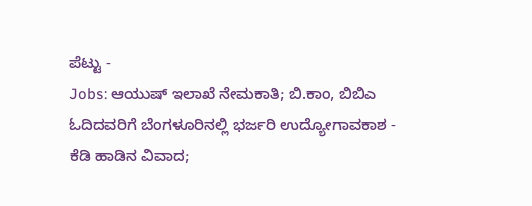ಪೆಟ್ಟು -
Jobs: ಆಯುಷ್ ಇಲಾಖೆ ನೇಮಕಾತಿ; ಬಿ.ಕಾಂ, ಬಿಬಿಎ ಓದಿದವರಿಗೆ ಬೆಂಗಳೂರಿನಲ್ಲಿ ಭರ್ಜರಿ ಉದ್ಯೋಗಾವಕಾಶ -
ಕೆಡಿ ಹಾಡಿನ ವಿವಾದ;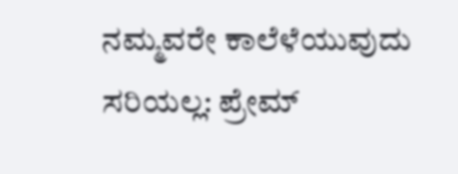ನಮ್ಮವರೇ ಕಾಲೆಳೆಯುವುದು ಸರಿಯಲ್ಲ: ಪ್ರೇಮ್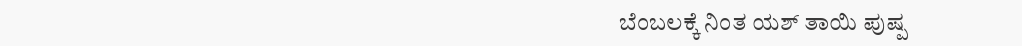ಬೆಂಬಲಕ್ಕೆ ನಿಂತ ಯಶ್ ತಾಯಿ ಪುಷ್ಪ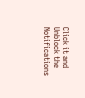Click it and Unblock the Notifications